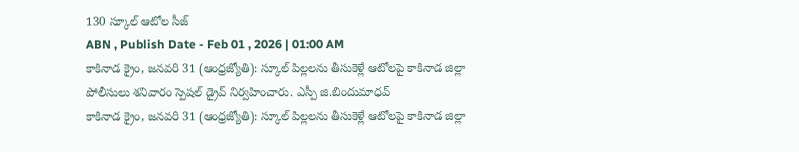130 స్కూల్ ఆటోల సీజ్
ABN , Publish Date - Feb 01 , 2026 | 01:00 AM
కాకినాడ క్రైం, జనవరి 31 (ఆంధ్రజ్యోతి): స్కూల్ పిల్లలను తీసుకెళ్లే ఆటోలపై కాకినాడ జిల్లా పోలీసులు శనివారం స్పెషల్ డ్రైవ్ నిర్వహించారు. ఎస్పీ జి.బిందుమాధవ్
కాకినాడ క్రైం, జనవరి 31 (ఆంధ్రజ్యోతి): స్కూల్ పిల్లలను తీసుకెళ్లే ఆటోలపై కాకినాడ జిల్లా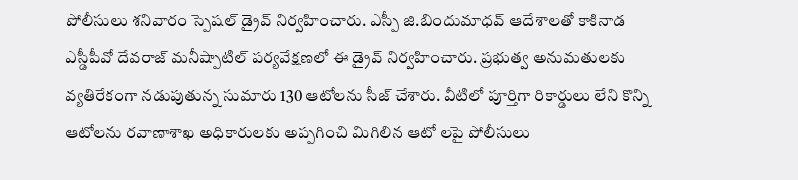పోలీసులు శనివారం స్పెషల్ డ్రైవ్ నిర్వహించారు. ఎస్పీ జి.బిందుమాధవ్ ఆదేశాలతో కాకినాడ ఎస్డీపీవో దేవరాజ్ మనీష్పాటిల్ పర్యవేక్షణలో ఈ డ్రైవ్ నిర్వహించారు. ప్రభుత్వ అనుమతులకు వ్యతిరేకంగా నడుపుతున్న సుమారు 130 ఆటోలను సీజ్ చేశారు. వీటిలో పూర్తిగా రికార్డులు లేని కొన్ని ఆటోలను రవాణాశాఖ అధికారులకు అప్పగించి మిగిలిన ఆటో లపై పోలీసులు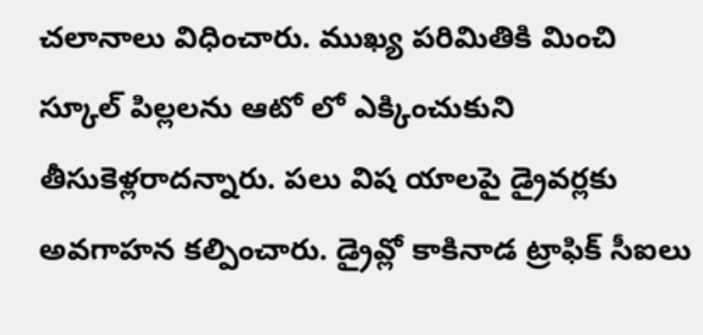చలానాలు విధించారు. ముఖ్య పరిమితికి మించి స్కూల్ పిల్లలను ఆటో లో ఎక్కించుకుని తీసుకెళ్లరాదన్నారు. పలు విష యాలపై డ్రైవర్లకు అవగాహన కల్పించారు. డ్రైవ్లో కాకినాడ ట్రాఫిక్ సీఐలు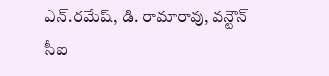ఎన్.రమేష్, డి. రామారావు, వన్టౌన్ సీఐ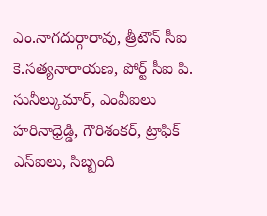ఎం.నాగదుర్గారావు, త్రీటౌన్ సీఐ కె.సత్యనారాయణ, పోర్ట్ సీఐ పి. సునీల్కుమార్, ఎంవీఐలు హరినాధ్రెడ్డి, గౌరిశంకర్, ట్రాఫిక్ ఎస్ఐలు, సిబ్బంది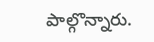పాల్గొన్నారు.